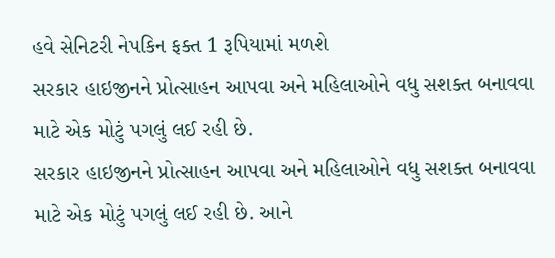હવે સેનિટરી નેપકિન ફક્ત 1 રૂપિયામાં મળશે
સરકાર હાઇજીનને પ્રોત્સાહન આપવા અને મહિલાઓને વધુ સશક્ત બનાવવા માટે એક મોટું પગલું લઈ રહી છે.
સરકાર હાઇજીનને પ્રોત્સાહન આપવા અને મહિલાઓને વધુ સશક્ત બનાવવા માટે એક મોટું પગલું લઈ રહી છે. આને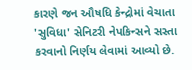કારણે જન ઔષધિ કેન્દ્રોમાં વેચાતા 'સુવિધા' સેનિટરી નેપકિન્સને સસ્તા કરવાનો નિર્ણય લેવામાં આવ્યો છે.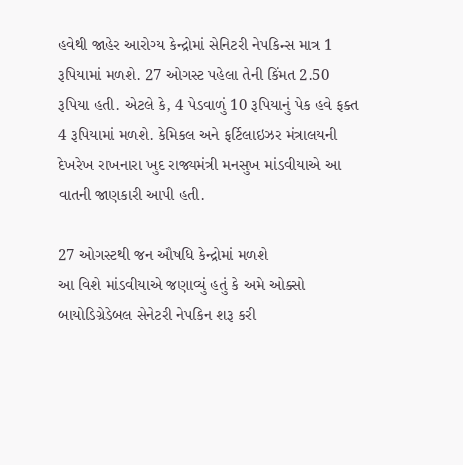હવેથી જાહેર આરોગ્ય કેન્દ્રોમાં સેનિટરી નેપકિન્સ માત્ર 1 રૂપિયામાં મળશે. 27 ઓગસ્ટ પહેલા તેની કિંમત 2.50 રૂપિયા હતી. એટલે કે, 4 પેડવાળું 10 રૂપિયાનું પેક હવે ફક્ત 4 રૂપિયામાં મળશે. કેમિકલ અને ફર્ટિલાઇઝર મંત્રાલયની દેખરેખ રાખનારા ખુદ રાજ્યમંત્રી મનસુખ માંડવીયાએ આ વાતની જાણકારી આપી હતી.

27 ઓગસ્ટથી જન ઔષધિ કેન્દ્રોમાં મળશે
આ વિશે માંડવીયાએ જણાવ્યું હતું કે અમે ઓક્સો બાયોડિગ્રેડેબલ સેનેટરી નેપકિન શરૂ કરી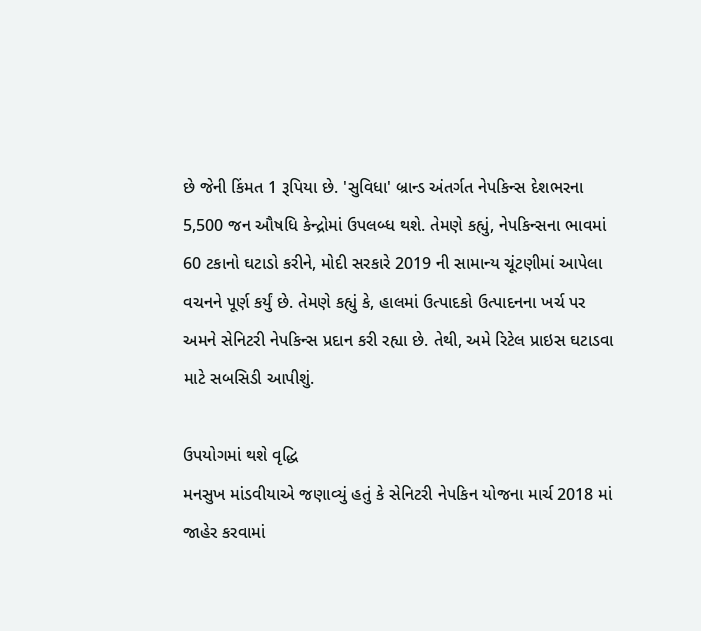છે જેની કિંમત 1 રૂપિયા છે. 'સુવિધા' બ્રાન્ડ અંતર્ગત નેપકિન્સ દેશભરના 5,500 જન ઔષધિ કેન્દ્રોમાં ઉપલબ્ધ થશે. તેમણે કહ્યું, નેપકિન્સના ભાવમાં 60 ટકાનો ઘટાડો કરીને, મોદી સરકારે 2019 ની સામાન્ય ચૂંટણીમાં આપેલા વચનને પૂર્ણ કર્યું છે. તેમણે કહ્યું કે, હાલમાં ઉત્પાદકો ઉત્પાદનના ખર્ચ પર અમને સેનિટરી નેપકિન્સ પ્રદાન કરી રહ્યા છે. તેથી, અમે રિટેલ પ્રાઇસ ઘટાડવા માટે સબસિડી આપીશું.

ઉપયોગમાં થશે વૃદ્ધિ
મનસુખ માંડવીયાએ જણાવ્યું હતું કે સેનિટરી નેપકિન યોજના માર્ચ 2018 માં જાહેર કરવામાં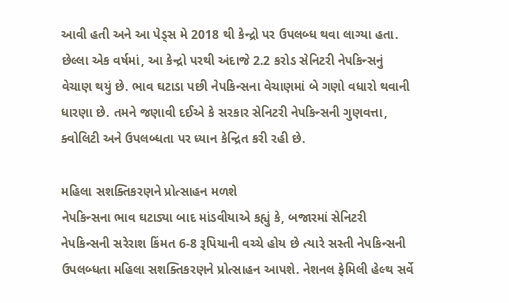આવી હતી અને આ પેડ્સ મે 2018 થી કેન્દ્રો પર ઉપલબ્ધ થવા લાગ્યા હતા. છેલ્લા એક વર્ષમાં, આ કેન્દ્રો પરથી અંદાજે 2.2 કરોડ સેનિટરી નેપકિન્સનું વેચાણ થયું છે. ભાવ ઘટાડા પછી નેપકિન્સના વેચાણમાં બે ગણો વધારો થવાની ધારણા છે. તમને જણાવી દઈએ કે સરકાર સેનિટરી નેપકિન્સની ગુણવત્તા, ક્વોલિટી અને ઉપલબ્ધતા પર ધ્યાન કેન્દ્રિત કરી રહી છે.

મહિલા સશક્તિકરણને પ્રોત્સાહન મળશે
નેપકિન્સના ભાવ ઘટાડ્યા બાદ માંડવીયાએ કહ્યું કે, બજારમાં સેનિટરી નેપકિન્સની સરેરાશ કિંમત 6-8 રૂપિયાની વચ્ચે હોય છે ત્યારે સસ્તી નેપકિન્સની ઉપલબ્ધતા મહિલા સશક્તિકરણને પ્રોત્સાહન આપશે. નેશનલ ફેમિલી હેલ્થ સર્વે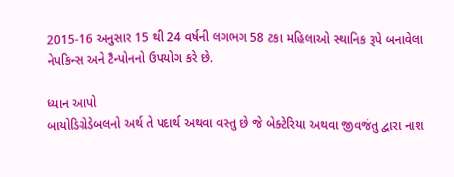2015-16 અનુસાર 15 થી 24 વર્ષની લગભગ 58 ટકા મહિલાઓ સ્થાનિક રૂપે બનાવેલા નેપકિન્સ અને ટૈન્પોનનો ઉપયોગ કરે છે.

ધ્યાન આપો
બાયોડિગ્રેડેબલનો અર્થ તે પદાર્થ અથવા વસ્તુ છે જે બેક્ટેરિયા અથવા જીવજંતુ દ્વારા નાશ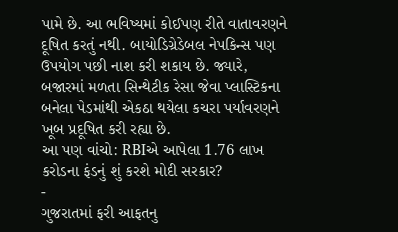પામે છે. આ ભવિષ્યમાં કોઈપણ રીતે વાતાવરણને દૂષિત કરતું નથી. બાયોડિગ્રેડેબલ નેપકિન્સ પણ ઉપયોગ પછી નાશ કરી શકાય છે. જ્યારે, બજારમાં મળતા સિન્થેટીક રેસા જેવા પ્લાસ્ટિકના બનેલા પેડમાંથી એકઠા થયેલા કચરા પર્યાવરણને ખૂબ પ્રદૂષિત કરી રહ્યા છે.
આ પણ વાંચો: RBIએ આપેલા 1.76 લાખ કરોડના ફંડનું શું કરશે મોદી સરકાર?
-
ગુજરાતમાં ફરી આફતનુ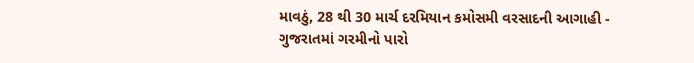માવઠું, 28 થી 30 માર્ચ દરમિયાન કમોસમી વરસાદની આગાહી -
ગુજરાતમાં ગરમીનો પારો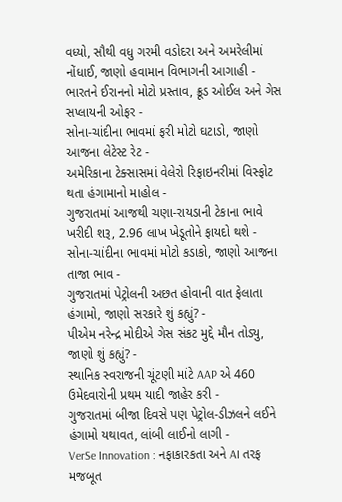વધ્યો, સૌથી વધુ ગરમી વડોદરા અને અમરેલીમાં નોંધાઈ, જાણો હવામાન વિભાગની આગાહી -
ભારતને ઈરાનનો મોટો પ્રસ્તાવ, ક્રૂડ ઓઈલ અને ગેસ સપ્લાયની ઓફર -
સોના-ચાંદીના ભાવમાં ફરી મોટો ઘટાડો, જાણો આજના લેટેસ્ટ રેટ -
અમેરિકાના ટેક્સાસમાં વેલેરો રિફાઇનરીમાં વિસ્ફોટ થતા હંગામાનો માહોલ -
ગુજરાતમાં આજથી ચણા-રાયડાની ટેકાના ભાવે ખરીદી શરૂ, 2.96 લાખ ખેડૂતોને ફાયદો થશે -
સોના-ચાંદીના ભાવમાં મોટો કડાકો, જાણો આજના તાજા ભાવ -
ગુજરાતમાં પેટ્રોલની અછત હોવાની વાત ફેલાતા હંગામો, જાણો સરકારે શું કહ્યું? -
પીએમ નરેન્દ્ર મોદીએ ગેસ સંકટ મુદ્દે મૌન તોડ્યુ, જાણો શું કહ્યું? -
સ્થાનિક સ્વરાજની ચૂંટણી માંટે AAP એ 460 ઉમેદવારોની પ્રથમ યાદી જાહેર કરી -
ગુજરાતમાં બીજા દિવસે પણ પેટ્રોલ-ડીઝલને લઈને હંગામો યથાવત, લાંબી લાઈનો લાગી -
VerSe Innovation : નફાકારકતા અને AI તરફ મજબૂત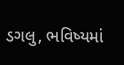ડગલુ, ભવિષ્યમાં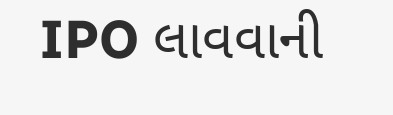IPO લાવવાની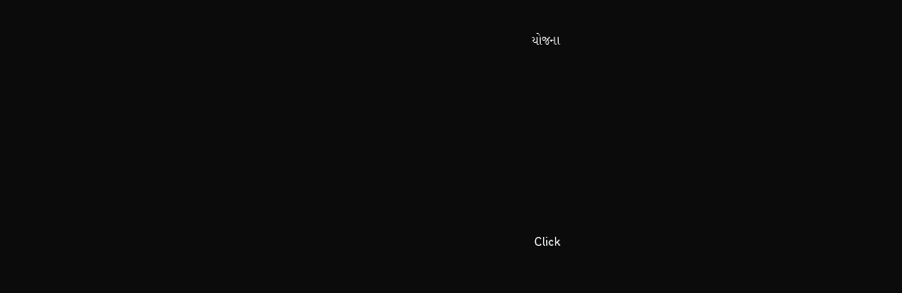યોજના








Click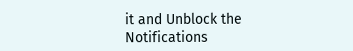it and Unblock the Notifications